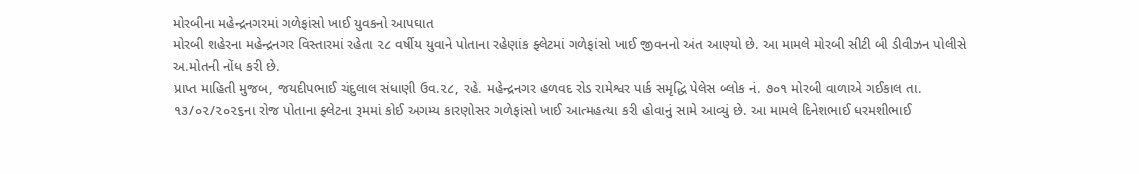મોરબીના મહેન્દ્રનગરમાં ગળેફાંસો ખાઈ યુવકનો આપઘાત
મોરબી શહેરના મહેન્દ્રનગર વિસ્તારમાં રહેતા ૨૮ વર્ષીય યુવાને પોતાના રહેણાંક ફ્લેટમાં ગળેફાંસો ખાઈ જીવનનો અંત આણ્યો છે. આ મામલે મોરબી સીટી બી ડીવીઝન પોલીસે અ.મોતની નોંધ કરી છે.
પ્રાપ્ત માહિતી મુજબ, જયદીપભાઈ ચંદુલાલ સંધાણી ઉવ.૨૮, રહે. મહેન્દ્રનગર હળવદ રોડ રામેશ્વર પાર્ક સમૃદ્ધિ પેલેસ બ્લોક નં. ૭૦૧ મોરબી વાળાએ ગઈકાલ તા. ૧૩/૦૨/૨૦૨૬ના રોજ પોતાના ફ્લેટના રૂમમાં કોઈ અગમ્ય કારણોસર ગળેફાંસો ખાઈ આત્મહત્યા કરી હોવાનું સામે આવ્યું છે. આ મામલે દિનેશભાઈ ધરમશીભાઈ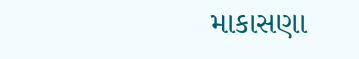માકાસણા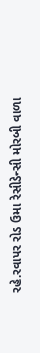રહે.રવાપર રોડ ઉમા રેસીડેન્સી મોરબી વાળા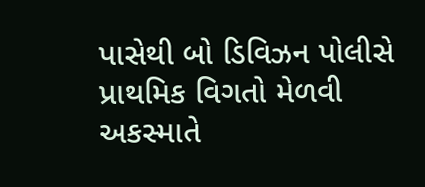પાસેથી બો ડિવિઝન પોલીસે પ્રાથમિક વિગતો મેળવી અકસ્માતે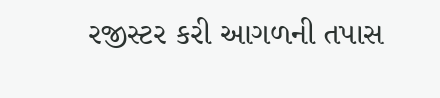રજીસ્ટર કરી આગળની તપાસ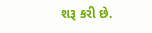શરૂ કરી છે.